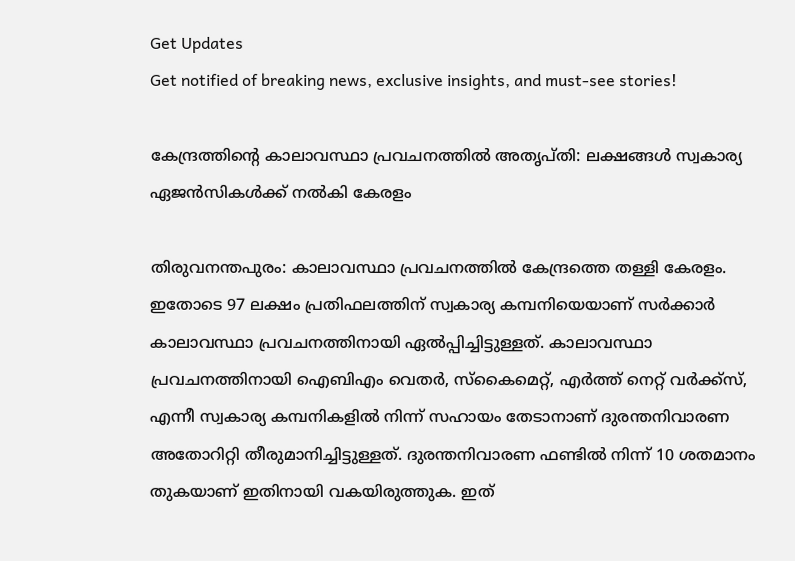Get Updates
Get notified of breaking news, exclusive insights, and must-see stories!

കേന്ദ്രത്തിന്റെ കാലാവസ്ഥാ പ്രവചനത്തിൽ അതൃപ്തി: ലക്ഷങ്ങൾ സ്വകാര്യ ഏജൻസികൾക്ക് നൽകി കേരളം

തിരുവനന്തപുരം: കാലാവസ്ഥാ പ്രവചനത്തിൽ കേന്ദ്രത്തെ തള്ളി കേരളം. ഇതോടെ 97 ലക്ഷം പ്രതിഫലത്തിന് സ്വകാര്യ കമ്പനിയെയാണ് സർക്കാർ കാലാവസ്ഥാ പ്രവചനത്തിനായി ഏൽപ്പിച്ചിട്ടുള്ളത്. കാലാവസ്ഥാ പ്രവചനത്തിനായി ഐബിഎം വെതർ, സ്കൈമെറ്റ്, എർത്ത് നെറ്റ് വർക്ക്സ്, എന്നീ സ്വകാര്യ കമ്പനികളിൽ നിന്ന് സഹായം തേടാനാണ് ദുരന്തനിവാരണ അതോറിറ്റി തീരുമാനിച്ചിട്ടുള്ളത്. ദുരന്തനിവാരണ ഫണ്ടിൽ നിന്ന് 10 ശതമാനം തുകയാണ് ഇതിനായി വകയിരുത്തുക. ഇത്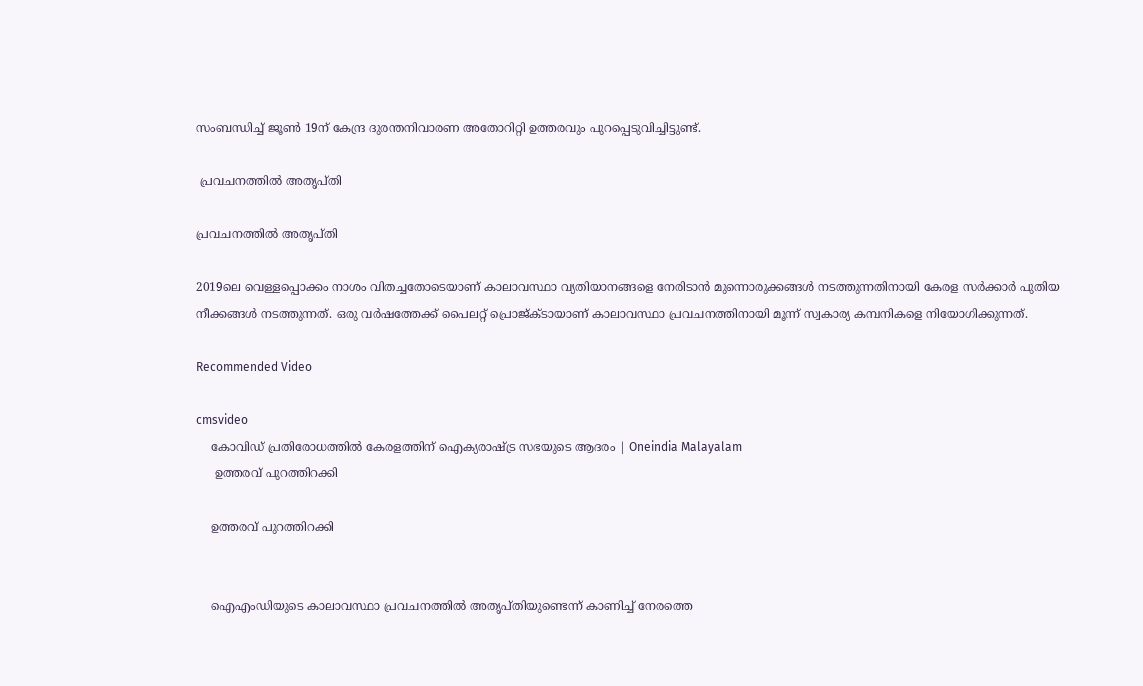സംബന്ധിച്ച് ജൂൺ 19ന് കേന്ദ്ര ദുരന്തനിവാരണ അതോറിറ്റി ഉത്തരവും പുറപ്പെടുവിച്ചിട്ടുണ്ട്.

 പ്രവചനത്തിൽ അതൃപ്തി

പ്രവചനത്തിൽ അതൃപ്തി

2019ലെ വെള്ളപ്പൊക്കം നാശം വിതച്ചതോടെയാണ് കാലാവസ്ഥാ വ്യതിയാനങ്ങളെ നേരിടാൻ മുന്നൊരുക്കങ്ങൾ നടത്തുന്നതിനായി കേരള സർക്കാർ പുതിയ നീക്കങ്ങൾ നടത്തുന്നത്. ഒരു വർഷത്തേക്ക് പൈലറ്റ് പ്രൊജ്ക്ടായാണ് കാലാവസ്ഥാ പ്രവചനത്തിനായി മൂന്ന് സ്വകാര്യ കമ്പനികളെ നിയോഗിക്കുന്നത്.

Recommended Video

cmsvideo
    കോവിഡ് പ്രതിരോധത്തില്‍ കേരളത്തിന് ഐക്യരാഷ്ട്ര സഭയുടെ ആദരം | Oneindia Malayalam
     ഉത്തരവ് പുറത്തിറക്കി

    ഉത്തരവ് പുറത്തിറക്കി


    ഐഎംഡിയുടെ കാലാവസ്ഥാ പ്രവചനത്തിൽ അതൃപ്തിയുണ്ടെന്ന് കാണിച്ച് നേരത്തെ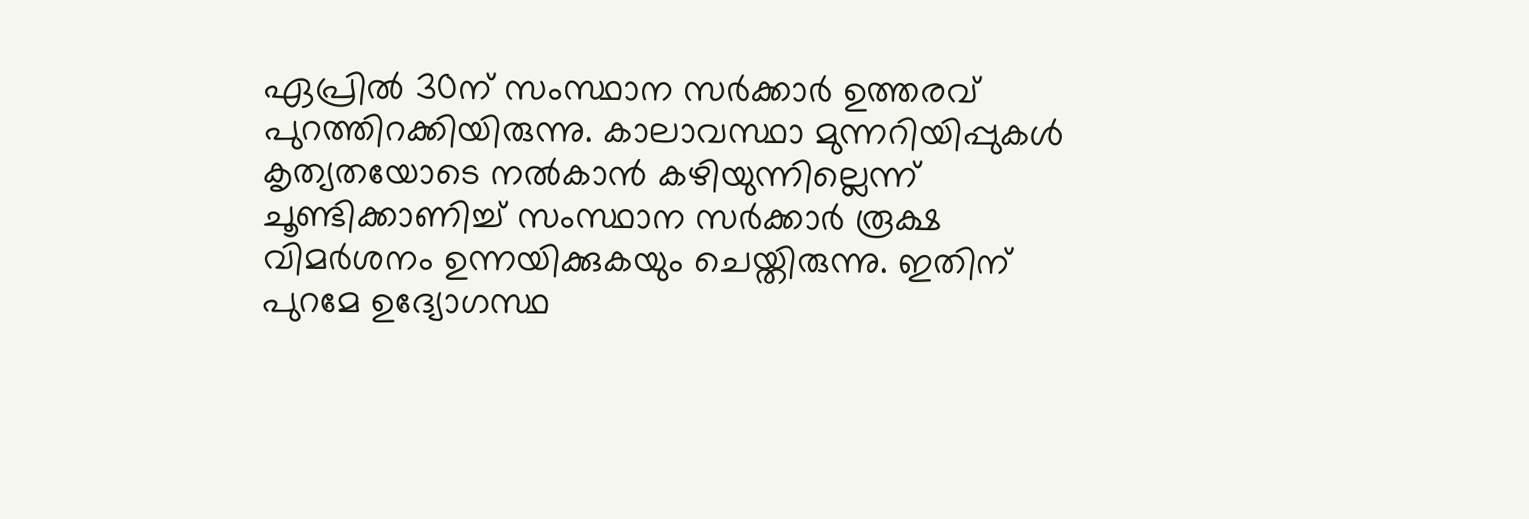ഏപ്രിൽ 30ന് സംസ്ഥാന സർക്കാർ ഉത്തരവ് പുറത്തിറക്കിയിരുന്നു. കാലാവസ്ഥാ മുന്നറിയിപ്പുകൾ കൃത്യതയോടെ നൽകാൻ കഴിയുന്നില്ലെന്ന് ചൂണ്ടിക്കാണിച്ച് സംസ്ഥാന സർക്കാർ രൂക്ഷ വിമർശനം ഉന്നയിക്കുകയും ചെയ്തിരുന്നു. ഇതിന് പുറമേ ഉദ്യോഗസ്ഥ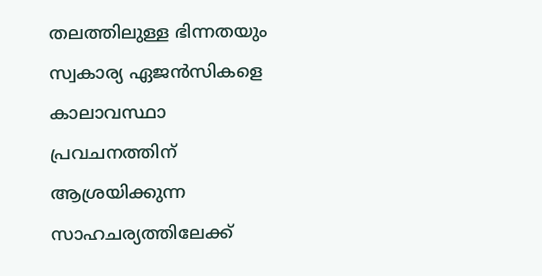തലത്തിലുള്ള ഭിന്നതയും സ്വകാര്യ ഏജൻസികളെ കാലാവസ്ഥാ പ്രവചനത്തിന് ആശ്രയിക്കുന്ന സാഹചര്യത്തിലേക്ക്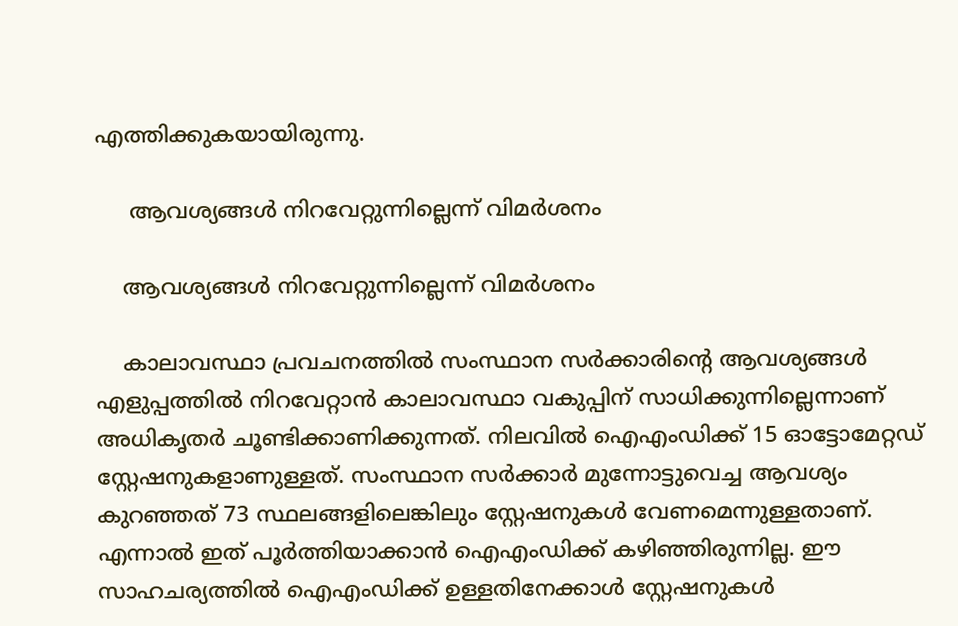എത്തിക്കുകയായിരുന്നു.

     ആവശ്യങ്ങൾ നിറവേറ്റുന്നില്ലെന്ന് വിമർശനം

    ആവശ്യങ്ങൾ നിറവേറ്റുന്നില്ലെന്ന് വിമർശനം

    കാലാവസ്ഥാ പ്രവചനത്തിൽ സംസ്ഥാന സർക്കാരിന്റെ ആവശ്യങ്ങൾ എളുപ്പത്തിൽ നിറവേറ്റാൻ കാലാവസ്ഥാ വകുപ്പിന് സാധിക്കുന്നില്ലെന്നാണ് അധികൃതർ ചൂണ്ടിക്കാണിക്കുന്നത്. നിലവിൽ ഐഎംഡിക്ക് 15 ഓട്ടോമേറ്റഡ് സ്റ്റേഷനുകളാണുള്ളത്. സംസ്ഥാന സർക്കാർ മുന്നോട്ടുവെച്ച ആവശ്യം കുറഞ്ഞത് 73 സ്ഥലങ്ങളിലെങ്കിലും സ്റ്റേഷനുകൾ വേണമെന്നുള്ളതാണ്. എന്നാൽ ഇത് പൂർത്തിയാക്കാൻ ഐഎംഡിക്ക് കഴിഞ്ഞിരുന്നില്ല. ഈ സാഹചര്യത്തിൽ ഐഎംഡിക്ക് ഉള്ളതിനേക്കാൾ സ്റ്റേഷനുകൾ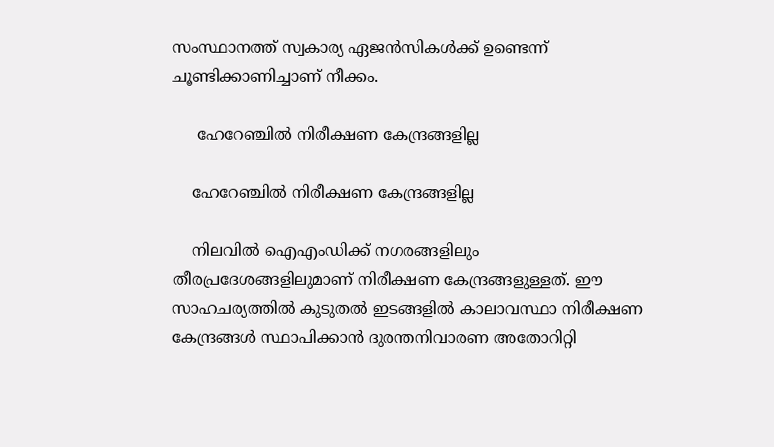സംസ്ഥാനത്ത് സ്വകാര്യ ഏജൻസികൾക്ക് ഉണ്ടെന്ന് ചൂണ്ടിക്കാണിച്ചാണ് നീക്കം.

     ഹേറേഞ്ചിൽ നിരീക്ഷണ കേന്ദ്രങ്ങളില്ല

    ഹേറേഞ്ചിൽ നിരീക്ഷണ കേന്ദ്രങ്ങളില്ല

    നിലവിൽ ഐഎംഡിക്ക് നഗരങ്ങളിലും തീരപ്രദേശങ്ങളിലുമാണ് നിരീക്ഷണ കേന്ദ്രങ്ങളുള്ളത്. ഈ സാഹചര്യത്തിൽ കുടുതൽ ഇടങ്ങളിൽ കാലാവസ്ഥാ നിരീക്ഷണ കേന്ദ്രങ്ങൾ സ്ഥാപിക്കാൻ ദുരന്തനിവാരണ അതോറിറ്റി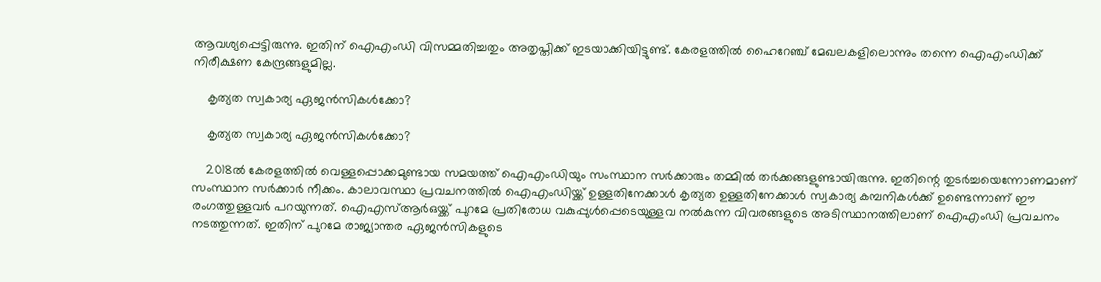ആവശ്യപ്പെട്ടിരുന്നു. ഇതിന് ഐഎംഡി വിസമ്മതിച്ചതും അതൃപ്തിക്ക് ഇടയാക്കിയിട്ടുണ്ട്. കേരളത്തിൽ ഹൈറേഞ്ച് മേഖലകളിലൊന്നും തന്നെ ഐഎംഡിക്ക് നിരീക്ഷണ കേന്ദ്രങ്ങളുമില്ല.

    കൃത്യത സ്വകാര്യ ഏജൻസികൾക്കോ?

    കൃത്യത സ്വകാര്യ ഏജൻസികൾക്കോ?

    2018ൽ കേരളത്തിൽ വെള്ളപ്പൊക്കമുണ്ടായ സമയത്ത് ഐഎംഡിയും സംസ്ഥാന സർക്കാരും തമ്മിൽ തർക്കങ്ങളുണ്ടായിരുന്നു. ഇതിന്റെ തുടർച്ചയെന്നോണമാണ് സംസ്ഥാന സർക്കാർ നീക്കം. കാലാവസ്ഥാ പ്രവചനത്തിൽ ഐഎംഡിയ്ക്ക് ഉള്ളതിനേക്കാൾ കൃത്യത ഉള്ളതിനേക്കാൾ സ്വകാര്യ കമ്പനികൾക്ക് ഉണ്ടെന്നാണ് ഈ രംഗത്തുള്ളവർ പറയുന്നത്. ഐഎസ്ആർഒയ്ക്ക് പുറമേ പ്രതിരോധ വകുപ്പുൾപ്പെടെയുള്ളവ നൽകുന്ന വിവരങ്ങളുടെ അടിസ്ഥാനത്തിലാണ് ഐഎംഡി പ്രവചനം നടത്തുന്നത്. ഇതിന് പുറമേ രാജ്യാന്തര ഏജൻസികളുടെ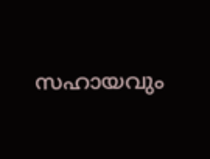സഹായവും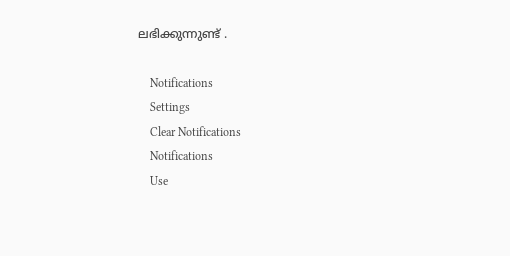ലഭിക്കുന്നുണ്ട് .

    Notifications
    Settings
    Clear Notifications
    Notifications
    Use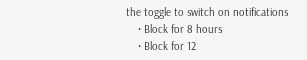the toggle to switch on notifications
    • Block for 8 hours
    • Block for 12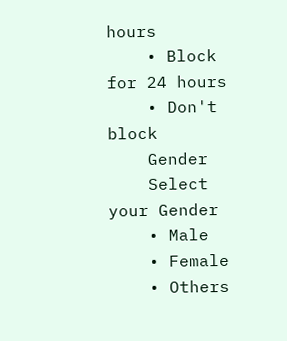hours
    • Block for 24 hours
    • Don't block
    Gender
    Select your Gender
    • Male
    • Female
    • Others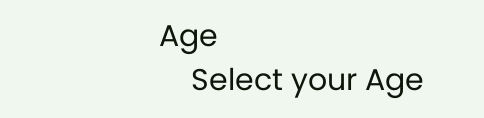Age
    Select your Age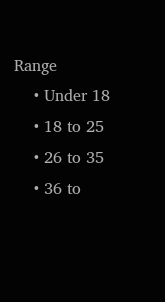Range
    • Under 18
    • 18 to 25
    • 26 to 35
    • 36 to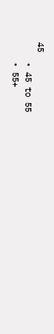45
    • 45 to 55
    • 55+